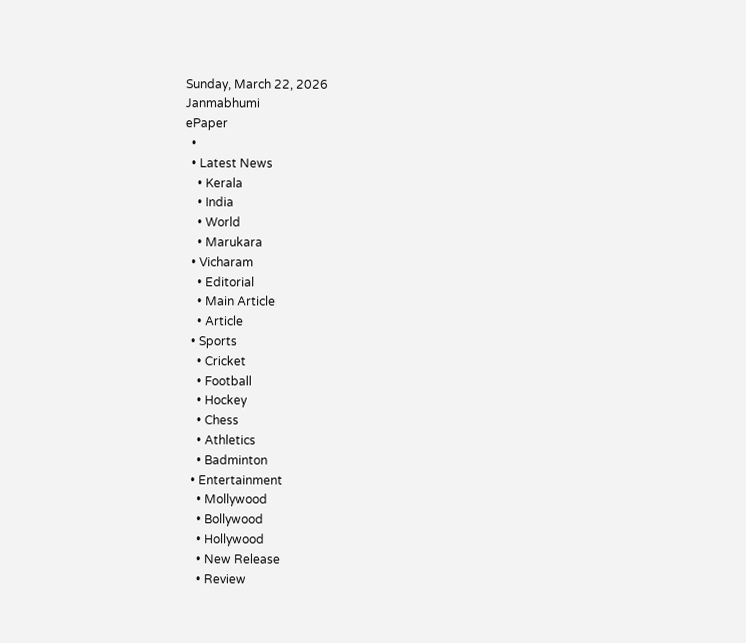Sunday, March 22, 2026
Janmabhumi
ePaper
  •
  • Latest News
    • Kerala
    • India
    • World
    • Marukara
  • Vicharam
    • Editorial
    • Main Article
    • Article
  • Sports
    • Cricket
    • Football
    • Hockey
    • Chess
    • Athletics
    • Badminton
  • Entertainment
    • Mollywood
    • Bollywood
    • Hollywood
    • New Release
    • Review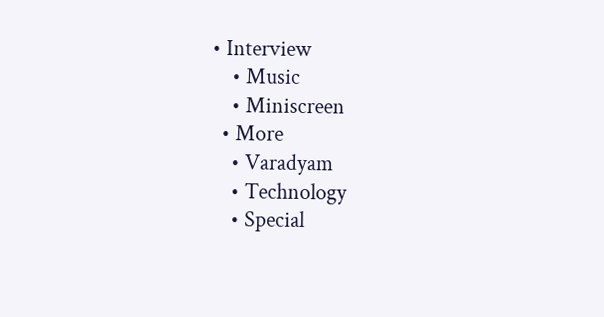• Interview
    • Music
    • Miniscreen
  • More
    • Varadyam
    • Technology
    • Special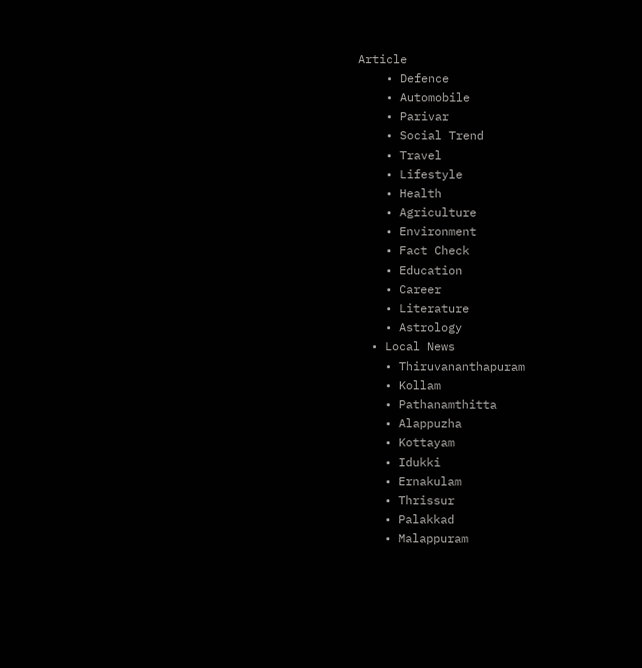Article
    • Defence
    • Automobile
    • Parivar
    • Social Trend
    • Travel
    • Lifestyle
    • Health
    • Agriculture
    • Environment
    • Fact Check
    • Education
    • Career
    • Literature
    • Astrology
  • Local News
    • Thiruvananthapuram
    • Kollam
    • Pathanamthitta
    • Alappuzha
    • Kottayam
    • Idukki
    • Ernakulam
    • Thrissur
    • Palakkad
    • Malappuram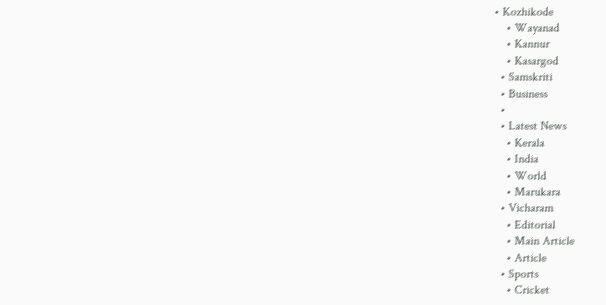• Kozhikode
    • Wayanad
    • Kannur
    • Kasargod
  • Samskriti
  • Business
  •
  • Latest News
    • Kerala
    • India
    • World
    • Marukara
  • Vicharam
    • Editorial
    • Main Article
    • Article
  • Sports
    • Cricket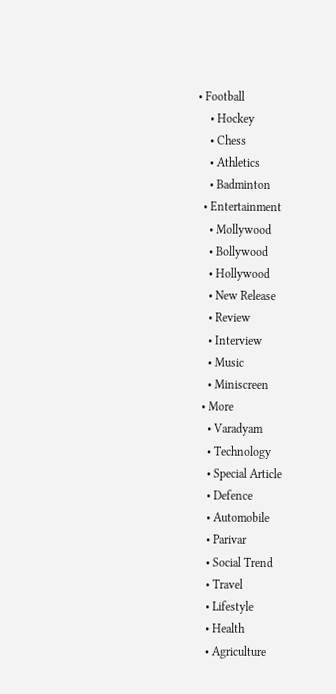• Football
    • Hockey
    • Chess
    • Athletics
    • Badminton
  • Entertainment
    • Mollywood
    • Bollywood
    • Hollywood
    • New Release
    • Review
    • Interview
    • Music
    • Miniscreen
  • More
    • Varadyam
    • Technology
    • Special Article
    • Defence
    • Automobile
    • Parivar
    • Social Trend
    • Travel
    • Lifestyle
    • Health
    • Agriculture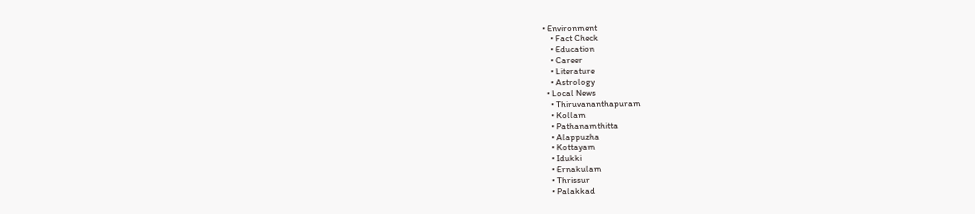• Environment
    • Fact Check
    • Education
    • Career
    • Literature
    • Astrology
  • Local News
    • Thiruvananthapuram
    • Kollam
    • Pathanamthitta
    • Alappuzha
    • Kottayam
    • Idukki
    • Ernakulam
    • Thrissur
    • Palakkad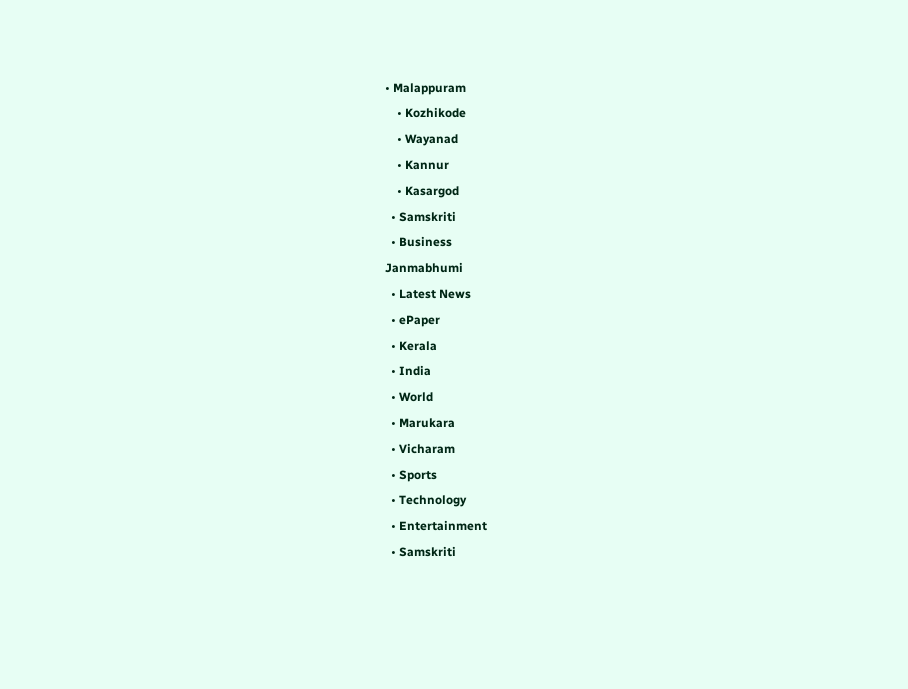• Malappuram
    • Kozhikode
    • Wayanad
    • Kannur
    • Kasargod
  • Samskriti
  • Business
Janmabhumi
  • Latest News
  • ePaper
  • Kerala
  • India
  • World
  • Marukara
  • Vicharam
  • Sports
  • Technology
  • Entertainment
  • Samskriti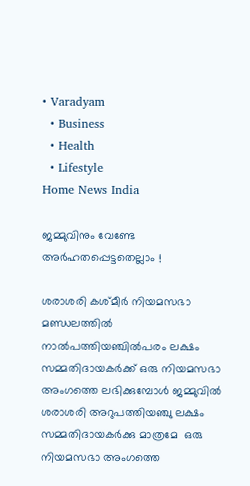• Varadyam
  • Business
  • Health
  • Lifestyle
Home News India

ജമ്മുവിനും വേണ്ടേ അര്‍ഹതപ്പെട്ടതെല്ലാം !

ശരാശരി കശ്മീര്‍ നിയമസഭാ മണ്ഡലത്തില്‍ നാല്‍പത്തിയഞ്ചില്‍പരം ലക്ഷം സമ്മതിദായകര്‍ക്ക് ഒരു നിയമസഭാ അംഗത്തെ ലഭിക്കുമ്പോള്‍ ജമ്മുവില്‍ ശരാശരി അറുപത്തിയഞ്ചു ലക്ഷം സമ്മതിദായകര്‍ക്കു മാത്രമേ  ഒരു നിയമസഭാ അംഗത്തെ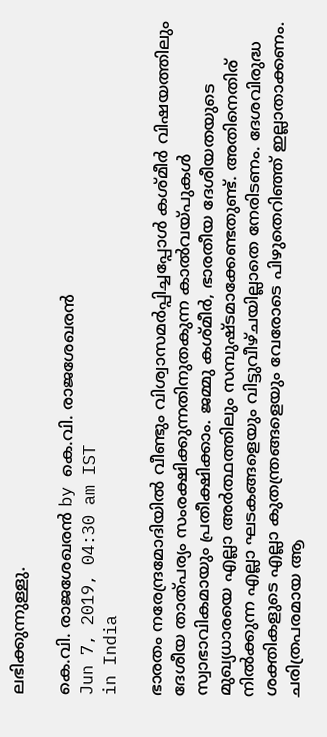ലഭിക്കുന്നുള്ളു.

കെ.വി. രാജശേഖരന്‍ by കെ.വി. രാജശേഖരന്‍
Jun 7, 2019, 04:30 am IST
in India

ഭാരതം നരേന്ദ്രമോദിയില്‍ വീണ്ടും വിശ്വാസമര്‍പ്പിച്ചപ്പോള്‍ കശ്മീര്‍ വിഷയത്തിലും ദേശീയ താത്പര്യം സംരക്ഷിക്കുന്നതിനുതകുന്ന കാല്‍വയ്‌പുകള്‍ സ്വാഭാവികമായും പ്രതീക്ഷിക്കാം. ജമ്മു കശ്മീര്‍, ഭാരതീയ ദേശീയതയുടെ മുഖ്യധാരയെ എല്ലാ അര്‍ത്ഥത്തിലും സമ്പുഷ്ടമാക്കേണ്ടതുണ്ട്. അതിനെതിര് നില്‍ക്കുന്ന എല്ലാ ഘടകങ്ങളെയും വിട്ടുവീഴ്ചയില്ലാതെ നേരിടണം. ദേശവിരുദ്ധ ശക്തികളുടെ എല്ലാ കുതന്ത്രങ്ങളെയും വേരോടെ പിഴുതെറിഞ്ഞ് ഇല്ലാതാക്കണം. ചരിത്രപരമായ ആ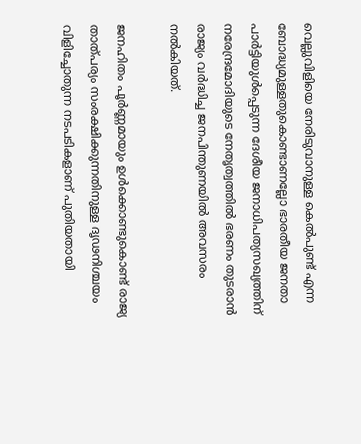വെല്ലുവിളിയെ നേരിടുവാനുള്ള കെല്‍പുണ്ട് എന്ന ബോദ്ധ്യമുള്ളതുകൊണ്ടാണല്ലോ ഭാരതീയ ജനതാ പാര്‍ട്ടിയുള്‍പ്പെടുന്ന ദേശീയ ജനാധിപത്യസഖ്യത്തിന് നരേന്ദ്രമോദിയുടെ നേതൃത്വത്തില്‍ ഭരണം തുടരാന്‍  രാജ്യം വര്‍ദ്ധിച്ച ജനപിന്തുണയില്‍ അവസരം നല്‍കിയത്.

ജനഹിതം പൂര്‍ണ്ണമായും ഉള്‍ക്കൊണ്ടുകൊണ്ട് രാജ്യ താത്പര്യം സംരക്ഷിക്കുന്നതിനുള്ള ദൃഢനിശ്ചയം വിളിച്ചോതുന്ന നടപടികളാണ് പുതിയതായി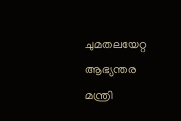ചുമതലയേറ്റ ആഭ്യന്തര മന്ത്രി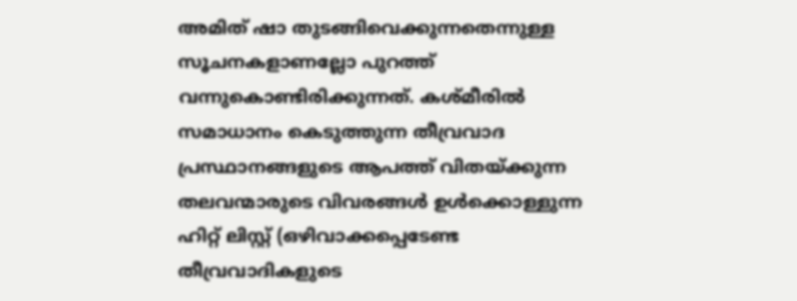അമിത് ഷാ തുടങ്ങിവെക്കുന്നതെന്നുള്ള സൂചനകളാണല്ലോ പുറത്ത് വന്നുകൊണ്ടിരിക്കുന്നത്. കശ്മീരില്‍ സമാധാനം കെടുത്തുന്ന തീവ്രവാദ പ്രസ്ഥാനങ്ങളുടെ ആപത്ത് വിതയ്‌ക്കുന്ന തലവന്മാരുടെ വിവരങ്ങള്‍ ഉള്‍ക്കൊള്ളുന്ന ഹിറ്റ് ലിസ്റ്റ് (ഒഴിവാക്കപ്പെടേണ്ട തീവ്രവാദികളുടെ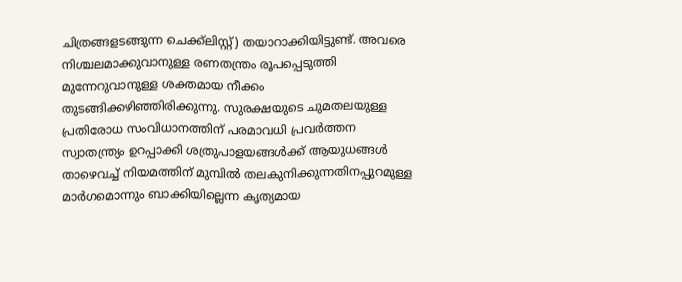ചിത്രങ്ങളടങ്ങുന്ന ചെക്ക്ലിസ്റ്റ്) തയാറാക്കിയിട്ടുണ്ട്. അവരെ നിശ്ചലമാക്കുവാനുള്ള രണതന്ത്രം രൂപപ്പെടുത്തി മുന്നേറുവാനുള്ള ശക്തമായ നീക്കം തുടങ്ങിക്കഴിഞ്ഞിരിക്കുന്നു. സുരക്ഷയുടെ ചുമതലയുള്ള പ്രതിരോധ സംവിധാനത്തിന് പരമാവധി പ്രവര്‍ത്തന സ്വാതന്ത്ര്യം ഉറപ്പാക്കി ശത്രുപാളയങ്ങള്‍ക്ക് ആയുധങ്ങള്‍ താഴെവച്ച് നിയമത്തിന് മുമ്പില്‍ തലകുനിക്കുന്നതിനപ്പുറമുള്ള മാര്‍ഗമൊന്നും ബാക്കിയില്ലെന്ന കൃത്യമായ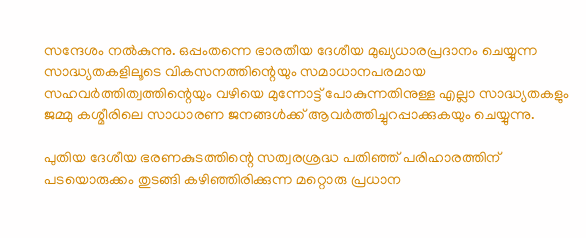സന്ദേശം നല്‍കുന്നു. ഒപ്പംതന്നെ ഭാരതീയ ദേശീയ മുഖ്യധാരപ്രദാനം ചെയ്യുന്ന സാദ്ധ്യതകളിലൂടെ വികസനത്തിന്റെയും സമാധാനപരമായ സഹവര്‍ത്തിത്വത്തിന്റെയും വഴിയെ മുന്നോട്ട് പോകുന്നതിനുള്ള എല്ലാ സാദ്ധ്യതകളും ജമ്മു കശ്മീരിലെ സാധാരണ ജനങ്ങള്‍ക്ക് ആവര്‍ത്തിച്ചുറപ്പാക്കുകയും ചെയ്യുന്നു.

പുതിയ ദേശീയ ഭരണകുടത്തിന്റെ സത്വരശ്രദ്ധ പതിഞ്ഞ് പരിഹാരത്തിന് പടയൊരുക്കം തുടങ്ങി കഴിഞ്ഞിരിക്കുന്ന മറ്റൊരു പ്രധാന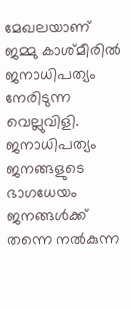മേഖലയാണ് ജമ്മു കാശ്മീരില്‍ ജനാധിപത്യം നേരിടുന്ന വെല്ലുവിളി. ജനാധിപത്യം ജനങ്ങളുടെ ഭാഗധേയം ജനങ്ങള്‍ക്ക് തന്നെ നല്‍കുന്ന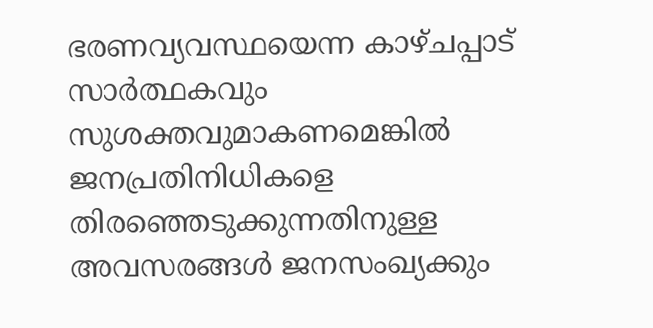ഭരണവ്യവസ്ഥയെന്ന കാഴ്ചപ്പാട് സാര്‍ത്ഥകവും സുശക്തവുമാകണമെങ്കില്‍ ജനപ്രതിനിധികളെ തിരഞ്ഞെടുക്കുന്നതിനുള്ള അവസരങ്ങള്‍ ജനസംഖ്യക്കും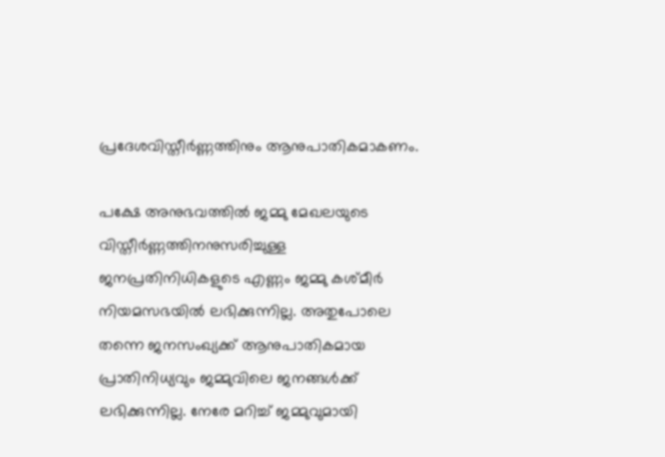പ്രദേശവിസ്തീര്‍ണ്ണത്തിനും ആനുപാതികമാകണം.

പക്ഷേ അനുഭവത്തില്‍ ജമ്മു മേഖലയുടെ വിസ്തീര്‍ണ്ണത്തിനനുസരിച്ചുള്ള ജനപ്രതിനിധികളുടെ എണ്ണം ജമ്മു കശ്മീര്‍ നിയമസഭയില്‍ ലഭിക്കുന്നില്ല. അതുപോലെ തന്നെ ജനസംഖ്യക്ക് ആനുപാതികമായ പ്രാതിനിധ്യവും ജമ്മുവിലെ ജനങ്ങള്‍ക്ക് ലഭിക്കുന്നില്ല. നേരേ മറിച്ച് ജമ്മുവുമായി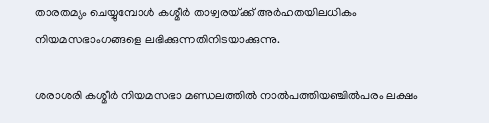താരതമ്യം ചെയ്യുമ്പോള്‍ കശ്മീര്‍ താഴ്വരയ്‌ക്ക് അര്‍ഹതയിലധികം നിയമസഭാംഗങ്ങളെ ലഭിക്കുന്നതിനിടയാക്കുന്നു.

ശരാശരി കശ്മീര്‍ നിയമസഭാ മണ്ഡലത്തില്‍ നാല്‍പത്തിയഞ്ചില്‍പരം ലക്ഷം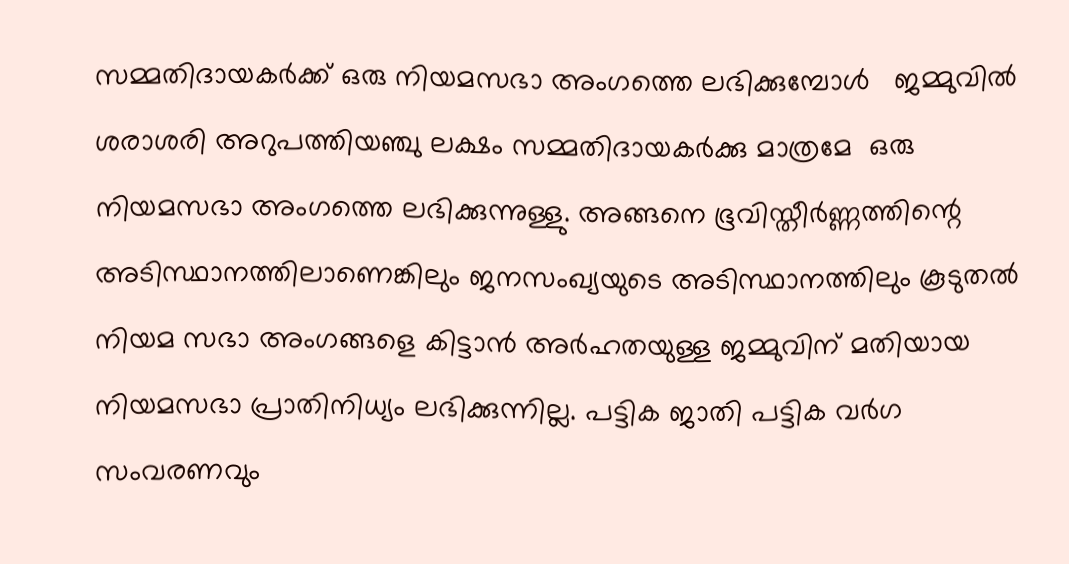സമ്മതിദായകര്‍ക്ക് ഒരു നിയമസഭാ അംഗത്തെ ലഭിക്കുമ്പോള്‍   ജമ്മുവില്‍ ശരാശരി അറുപത്തിയഞ്ചു ലക്ഷം സമ്മതിദായകര്‍ക്കു മാത്രമേ  ഒരു നിയമസഭാ അംഗത്തെ ലഭിക്കുന്നുള്ളു. അങ്ങനെ ഭൂവിസ്തീര്‍ണ്ണത്തിന്റെ അടിസ്ഥാനത്തിലാണെങ്കിലും ജനസംഖ്യയുടെ അടിസ്ഥാനത്തിലും കൂടുതല്‍ നിയമ സഭാ അംഗങ്ങളെ കിട്ടാന്‍ അര്‍ഹതയുള്ള ജമ്മുവിന് മതിയായ നിയമസഭാ പ്രാതിനിധ്യം ലഭിക്കുന്നില്ല. പട്ടിക ജാതി പട്ടിക വര്‍ഗ സംവരണവും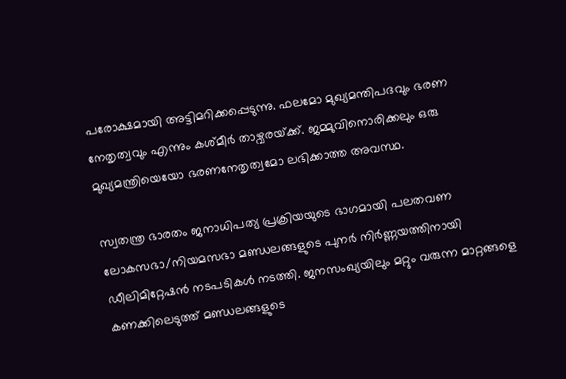പരോക്ഷമായി അട്ടിമറിക്കപ്പെടുന്നു. ഫലമോ മുഖ്യമന്തിപദവും ഭരണ നേതൃത്വവും എന്നും കശ്മീര്‍ താഴ്വരയ്‌ക്ക്. ജമ്മുവിനൊരിക്കലും ഒരു മുഖ്യമന്ത്രിയെയോ ഭരണനേതൃത്വമോ ലഭിക്കാത്ത അവസ്ഥ.

സ്വതന്ത്ര ഭാരതം ജനാധിപത്യ പ്രക്രിയയുടെ ഭാഗമായി പലതവണ ലോകസഭാ/നിയമസഭാ മണ്ഡലങ്ങളുടെ പുനര്‍ നിര്‍ണ്ണയത്തിനായി ഡീലിമിറ്റേഷന്‍ നടപടികള്‍ നടത്തി. ജനസംഖ്യയിലും മറ്റും വരുന്ന മാറ്റങ്ങളെ കണക്കിലെടുത്ത് മണ്ഡലങ്ങളുടെ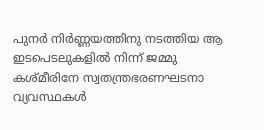പുനര്‍ നിര്‍ണ്ണയത്തിനു നടത്തിയ ആ ഇടപെടലുകളില്‍ നിന്ന് ജമ്മു കശ്മീരിനേ സ്വതന്ത്രഭരണഘടനാ വ്യവസ്ഥകള്‍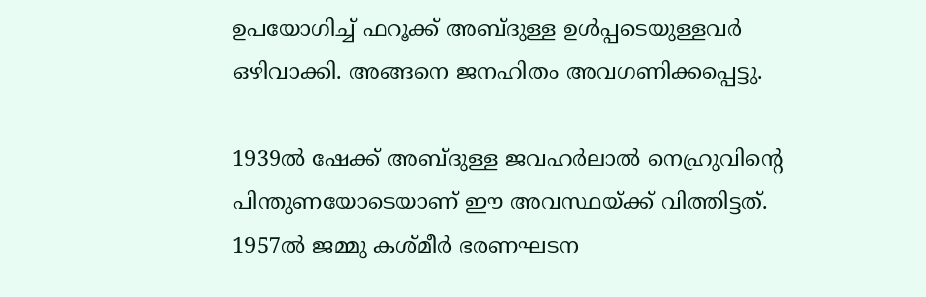ഉപയോഗിച്ച് ഫറൂക്ക് അബ്ദുള്ള ഉള്‍പ്പടെയുള്ളവര്‍  ഒഴിവാക്കി. അങ്ങനെ ജനഹിതം അവഗണിക്കപ്പെട്ടു.

1939ല്‍ ഷേക്ക് അബ്ദുള്ള ജവഹര്‍ലാല്‍ നെഹ്രുവിന്റെ പിന്തുണയോടെയാണ് ഈ അവസ്ഥയ്‌ക്ക് വിത്തിട്ടത്. 1957ല്‍ ജമ്മു കശ്മീര്‍ ഭരണഘടന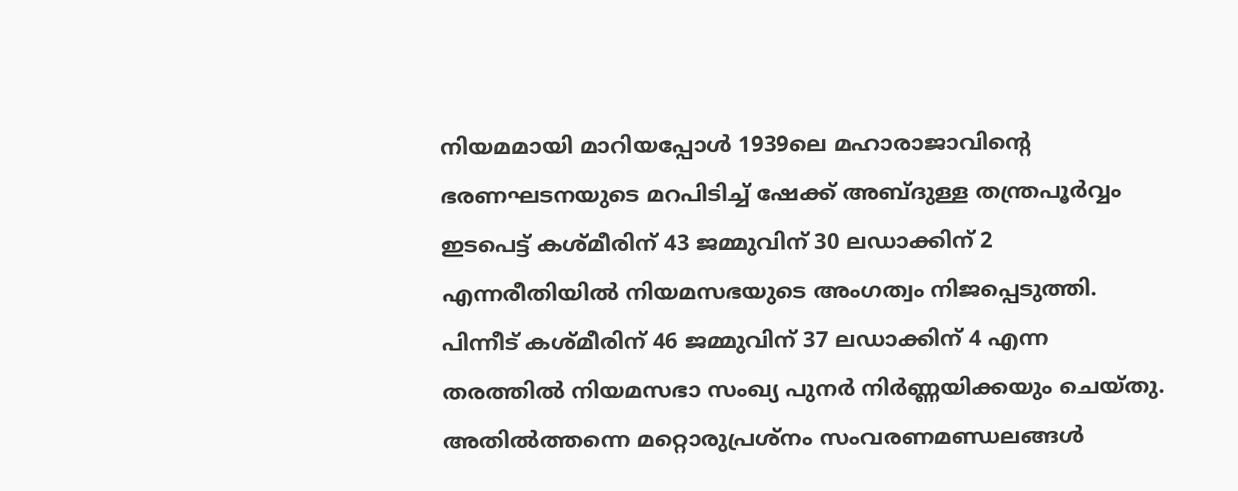നിയമമായി മാറിയപ്പോള്‍ 1939ലെ മഹാരാജാവിന്റെ ഭരണഘടനയുടെ മറപിടിച്ച് ഷേക്ക് അബ്ദുള്ള തന്ത്രപൂര്‍വ്വം ഇടപെട്ട് കശ്മീരിന് 43 ജമ്മുവിന് 30 ലഡാക്കിന് 2 എന്നരീതിയില്‍ നിയമസഭയുടെ അംഗത്വം നിജപ്പെടുത്തി. പിന്നീട് കശ്മീരിന് 46 ജമ്മുവിന് 37 ലഡാക്കിന് 4 എന്ന തരത്തില്‍ നിയമസഭാ സംഖ്യ പുനര്‍ നിര്‍ണ്ണയിക്കയും ചെയ്തു. അതില്‍ത്തന്നെ മറ്റൊരുപ്രശ്നം സംവരണമണ്ഡലങ്ങള്‍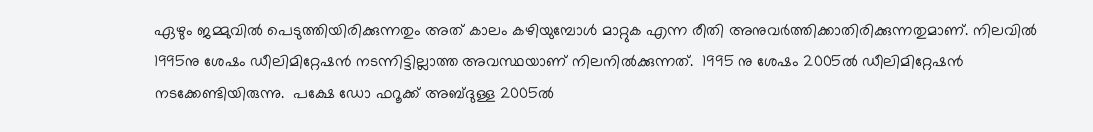ഏഴും ജമ്മുവില്‍ പെടുത്തിയിരിക്കുന്നതും അത് കാലം കഴിയുമ്പോള്‍ മാറ്റുക എന്ന രീതി അനുവര്‍ത്തിക്കാതിരിക്കുന്നതുമാണ്. നിലവില്‍ 1995നു ശേഷം ഡീലിമിറ്റേഷന്‍ നടന്നിട്ടില്ലാത്ത അവസ്ഥയാണ് നിലനില്‍ക്കുന്നത്.  1995 നു ശേഷം 2005ല്‍ ഡീലിമിറ്റേഷന്‍ നടക്കേണ്ടിയിരുന്നു.  പക്ഷേ ഡോ ഫറൂക്ക് അബ്ദുള്ള 2005ല്‍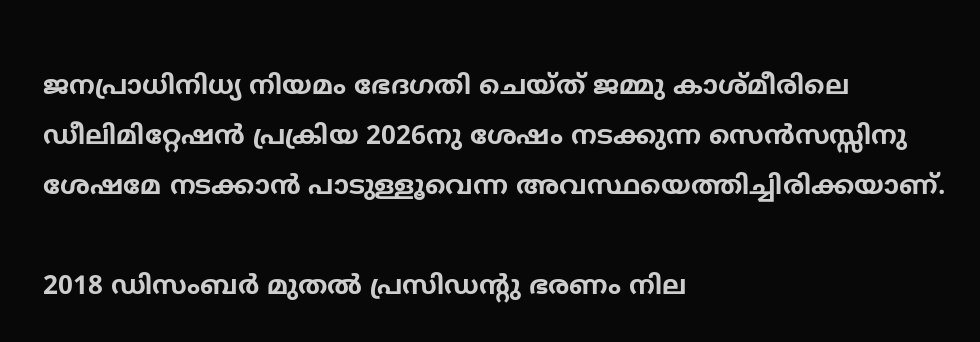ജനപ്രാധിനിധ്യ നിയമം ഭേദഗതി ചെയ്ത് ജമ്മു കാശ്മീരിലെ ഡീലിമിറ്റേഷന്‍ പ്രക്രിയ 2026നു ശേഷം നടക്കുന്ന സെന്‍സസ്സിനു ശേഷമേ നടക്കാന്‍ പാടുള്ളൂവെന്ന അവസ്ഥയെത്തിച്ചിരിക്കയാണ്.

2018 ഡിസംബര്‍ മുതല്‍ പ്രസിഡന്റു ഭരണം നില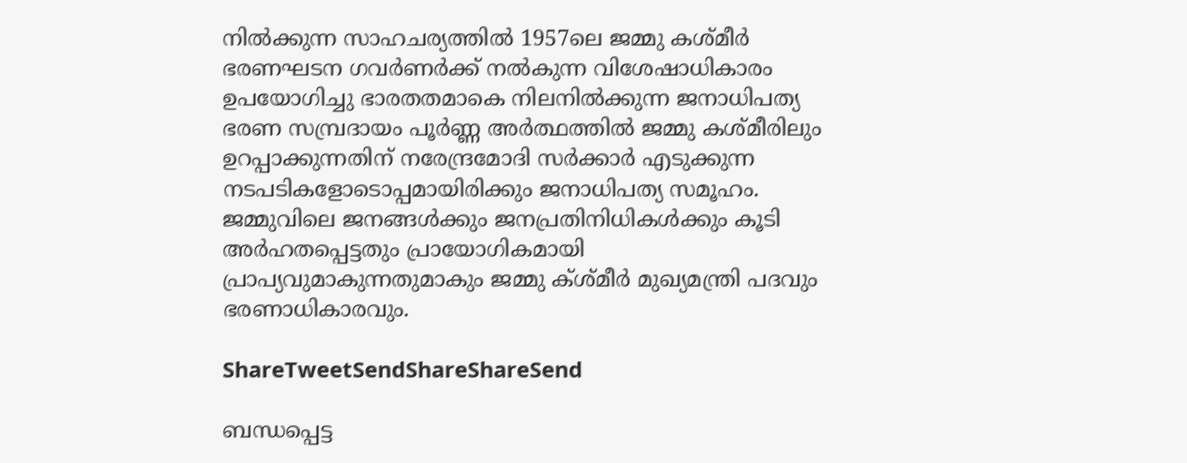നില്‍ക്കുന്ന സാഹചര്യത്തില്‍ 1957ലെ ജമ്മു കശ്മീര്‍ ഭരണഘടന ഗവര്‍ണര്‍ക്ക് നല്‍കുന്ന വിശേഷാധികാരം ഉപയോഗിച്ചു ഭാരതതമാകെ നിലനില്‍ക്കുന്ന ജനാധിപത്യ ഭരണ സമ്പ്രദായം പൂര്‍ണ്ണ അര്‍ത്ഥത്തില്‍ ജമ്മു കശ്മീരിലും ഉറപ്പാക്കുന്നതിന് നരേന്ദ്രമോദി സര്‍ക്കാര്‍ എടുക്കുന്ന നടപടികളോടൊപ്പമായിരിക്കും ജനാധിപത്യ സമൂഹം.  ജമ്മുവിലെ ജനങ്ങള്‍ക്കും ജനപ്രതിനിധികള്‍ക്കും കൂടി അര്‍ഹതപ്പെട്ടതും പ്രായോഗികമായി പ്രാപ്യവുമാകുന്നതുമാകും ജമ്മു ക്ശ്മീര്‍ മുഖ്യമന്ത്രി പദവും ഭരണാധികാരവും.

ShareTweetSendShareShareSend

ബന്ധപ്പെട്ട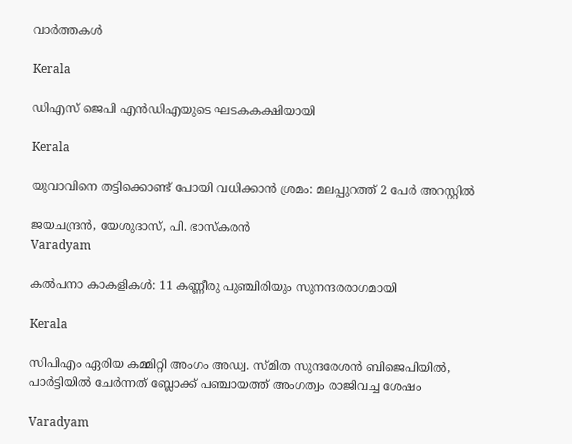വാര്‍ത്തകള്‍

Kerala

ഡിഎസ് ജെപി എൻഡിഎയുടെ ഘടകകക്ഷിയായി

Kerala

യുവാവിനെ തട്ടിക്കൊണ്ട് പോയി വധിക്കാന്‍ ശ്രമം: മലപ്പുറത്ത് 2 പേര്‍ അറസ്റ്റില്‍

ജയചന്ദ്രന്‍, യേശുദാസ്, പി. ഭാസ്‌കരന്‍
Varadyam

കല്‍പനാ കാകളികള്‍: 11 കണ്ണീരു പുഞ്ചിരിയും സുനന്ദരരാഗമായി

Kerala

സിപിഎം ഏരിയ കമ്മിറ്റി അംഗം അഡ്വ. സ്മിത സുന്ദരേശന്‍ ബിജെപിയില്‍, പാര്‍ട്ടിയില്‍ ചേര്‍ന്നത് ബ്ലോക്ക് പഞ്ചായത്ത് അംഗത്വം രാജിവച്ച ശേഷം

Varadyam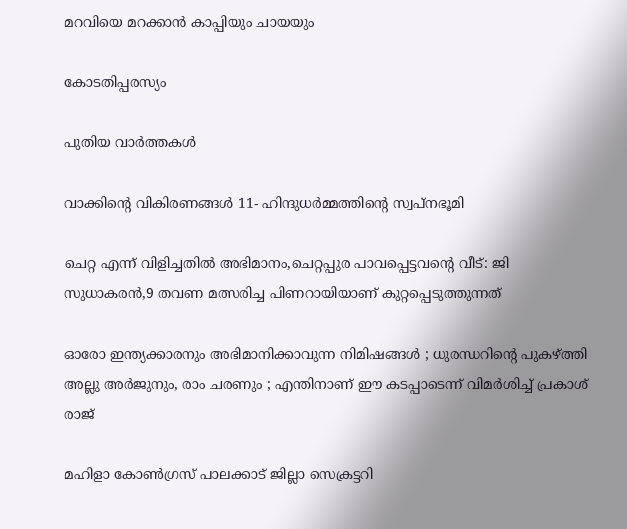മറവിയെ മറക്കാന്‍ കാപ്പിയും ചായയും

കോടതിപ്പരസ്യം

പുതിയ വാര്‍ത്തകള്‍

വാക്കിന്റെ വികിരണങ്ങള്‍ 11- ഹിന്ദുധര്‍മ്മത്തിന്റെ സ്വപ്‌നഭൂമി

ചെറ്റ എന്ന് വിളിച്ചതില്‍ അഭിമാനം,ചെറ്റപ്പുര പാവപ്പെട്ടവന്റെ വീട്: ജി സുധാകരന്‍,9 തവണ മത്സരിച്ച പിണറായിയാണ് കുറ്റപ്പെടുത്തുന്നത്

ഓരോ ഇന്ത്യക്കാരനും അഭിമാനിക്കാവുന്ന നിമിഷങ്ങൾ ; ധുരന്ധറിന്റെ പുകഴ്‌ത്തി അല്ലു അർജുനും, രാം ചരണും ; എന്തിനാണ് ഈ കടപ്പാടെന്ന് വിമർശിച്ച് പ്രകാശ് രാജ്

മഹിളാ കോണ്‍ഗ്രസ് പാലക്കാട് ജില്ലാ സെക്രട്ടറി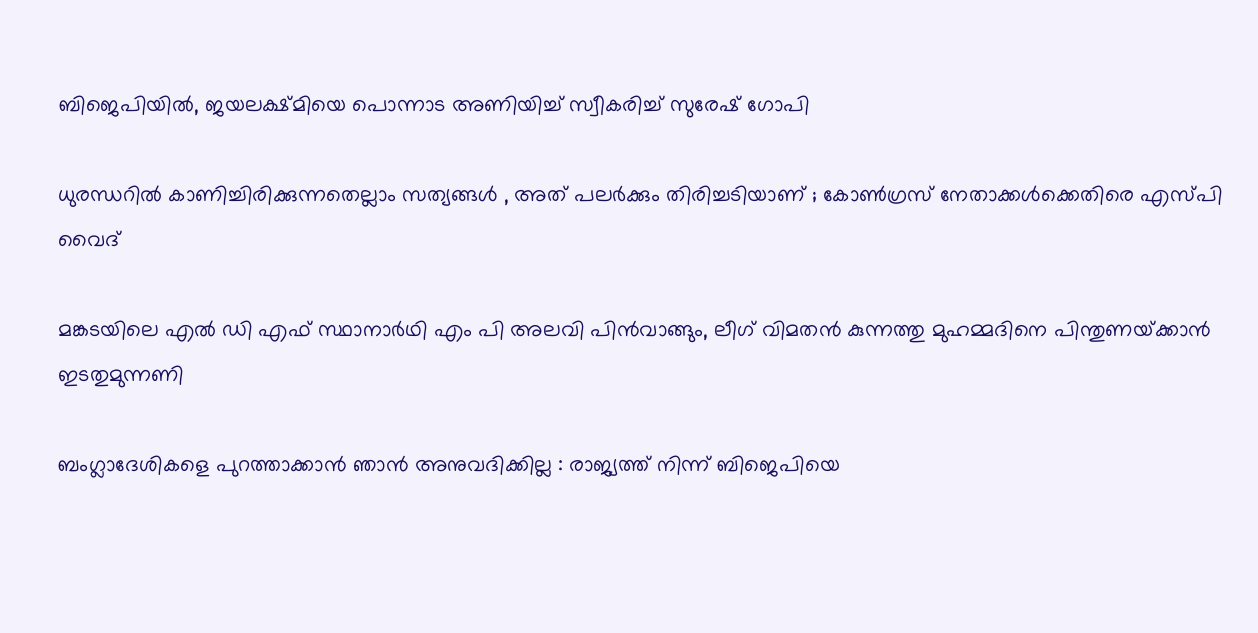ബിജെപിയില്‍, ജയലക്ഷ്മിയെ പൊന്നാട അണിയിച്ച് സ്വീകരിച്ച് സുരേഷ് ഗോപി

ധുരന്ധറിൽ കാണിച്ചിരിക്കുന്നതെല്ലാം സത്യങ്ങൾ , അത് പലർക്കും തിരിച്ചടിയാണ് ; കോൺഗ്രസ് നേതാക്കൾക്കെതിരെ എസ്പി വൈദ്

മങ്കടയിലെ എല്‍ ഡി എഫ് സ്ഥാനാര്‍ഥി എം പി അലവി പിന്‍വാങ്ങും, ലീഗ് വിമതന്‍ കുന്നത്തു മുഹമ്മദിനെ പിന്തുണയ്‌ക്കാന്‍ ഇടതുമുന്നണി

ബംഗ്ലാദേശികളെ പുറത്താക്കാൻ ഞാൻ അനുവദിക്കില്ല : രാജ്യത്ത് നിന്ന് ബിജെപിയെ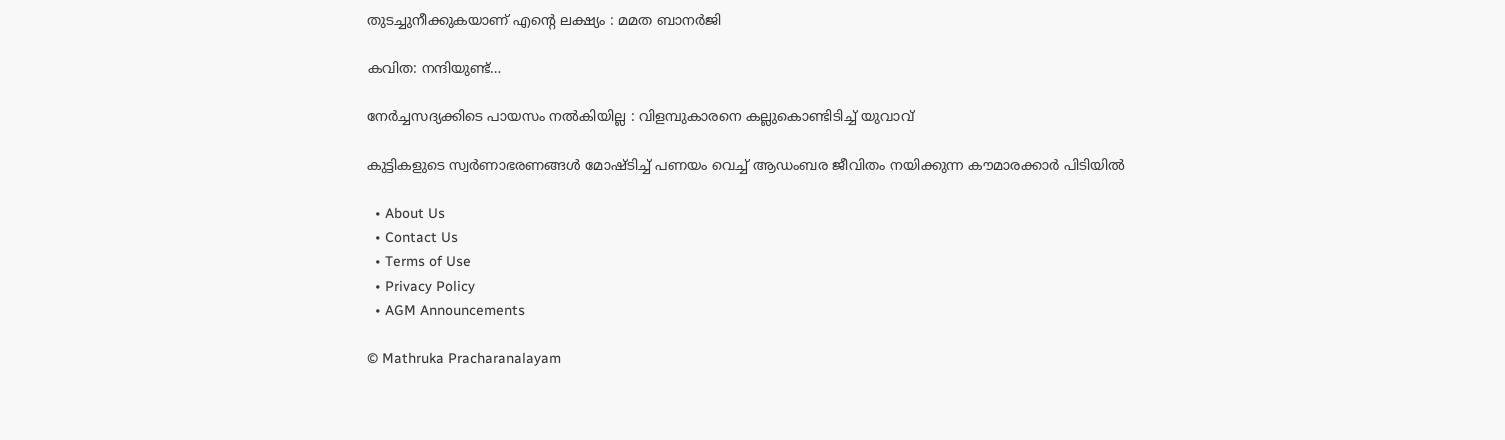തുടച്ചുനീക്കുകയാണ് എന്റെ ലക്ഷ്യം : മമത ബാനർജി

കവിത: നന്ദിയുണ്ട്…

നേർച്ചസദ്യക്കിടെ പായസം നൽകിയില്ല : വിളമ്പുകാരനെ കല്ലുകൊണ്ടിടിച്ച് യുവാവ്

കുട്ടികളുടെ സ്വർണാഭരണങ്ങൾ മോഷ്ടിച്ച് പണയം വെച്ച് ആഡംബര ജീവിതം നയിക്കുന്ന കൗമാരക്കാർ പിടിയിൽ

  • About Us
  • Contact Us
  • Terms of Use
  • Privacy Policy
  • AGM Announcements

© Mathruka Pracharanalayam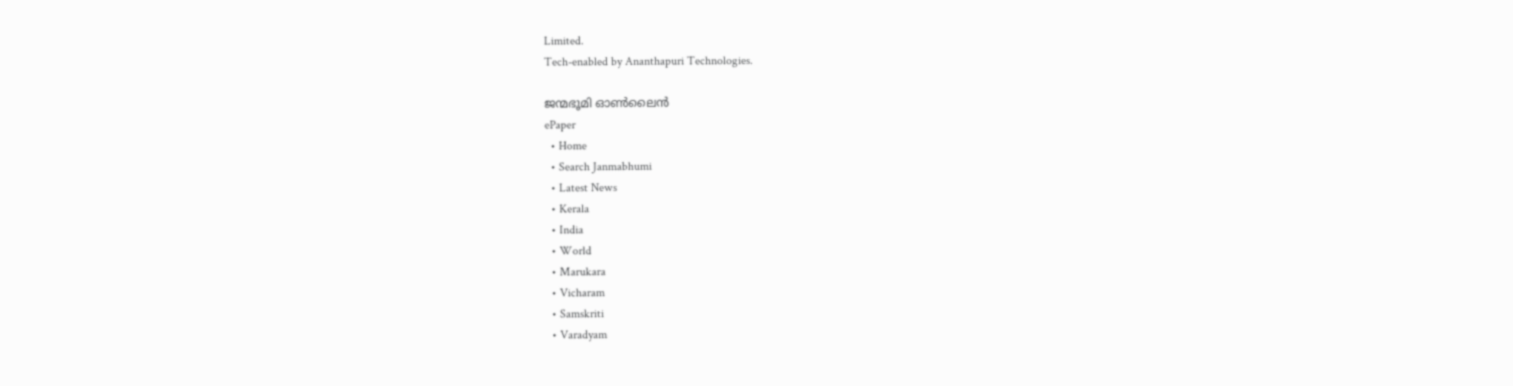Limited.
Tech-enabled by Ananthapuri Technologies.

ജന്മഭൂമി ഓണ്‍ലൈന്‍
ePaper
  • Home
  • Search Janmabhumi
  • Latest News
  • Kerala
  • India
  • World
  • Marukara
  • Vicharam
  • Samskriti
  • Varadyam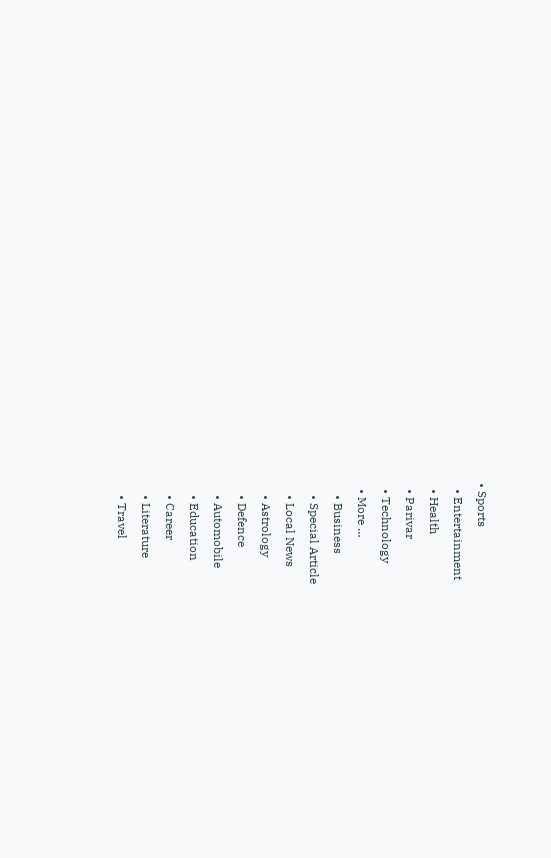• Sports
  • Entertainment
  • Health
  • Parivar
  • Technology
  • More …
    • Business
    • Special Article
    • Local News
    • Astrology
    • Defence
    • Automobile
    • Education
    • Career
    • Literature
    • Travel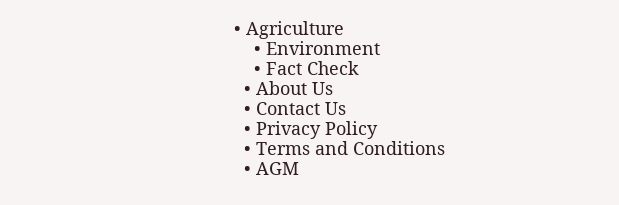• Agriculture
    • Environment
    • Fact Check
  • About Us
  • Contact Us
  • Privacy Policy
  • Terms and Conditions
  • AGM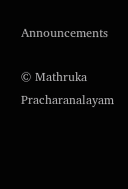Announcements

© Mathruka Pracharanalayam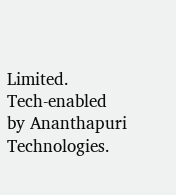Limited.
Tech-enabled by Ananthapuri Technologies.